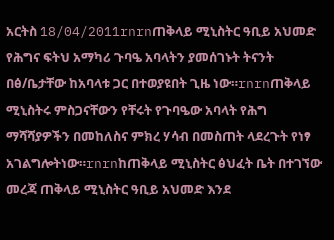አርትስ 18/04/2011rnrnጠቅላይ ሚኒስትር ዓቢይ አህመድ የሕግና ፍትህ አማካሪ ጉባዔ አባላትን ያመሰገኑት ትናንት በፅ/ቤታቸው ከአባላቱ ጋር በተወያዩበት ጊዜ ነው።rnrnጠቅላይ ሚኒስትሩ ምስጋናቸውን የቸሩት የጉባዔው አባላት የሕግ ማሻሻያዎችን በመከለስና ምክረ ሃሳብ በመስጠት ላደረጉት የነፃ አገልግሎትነው።rnrnከጠቅላይ ሚኒስትር ፅህፈት ቤት በተገኘው መረጃ ጠቅላይ ሚኒስትር ዓቢይ አህመድ እንደ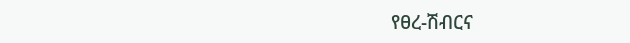የፀረ-ሽብርና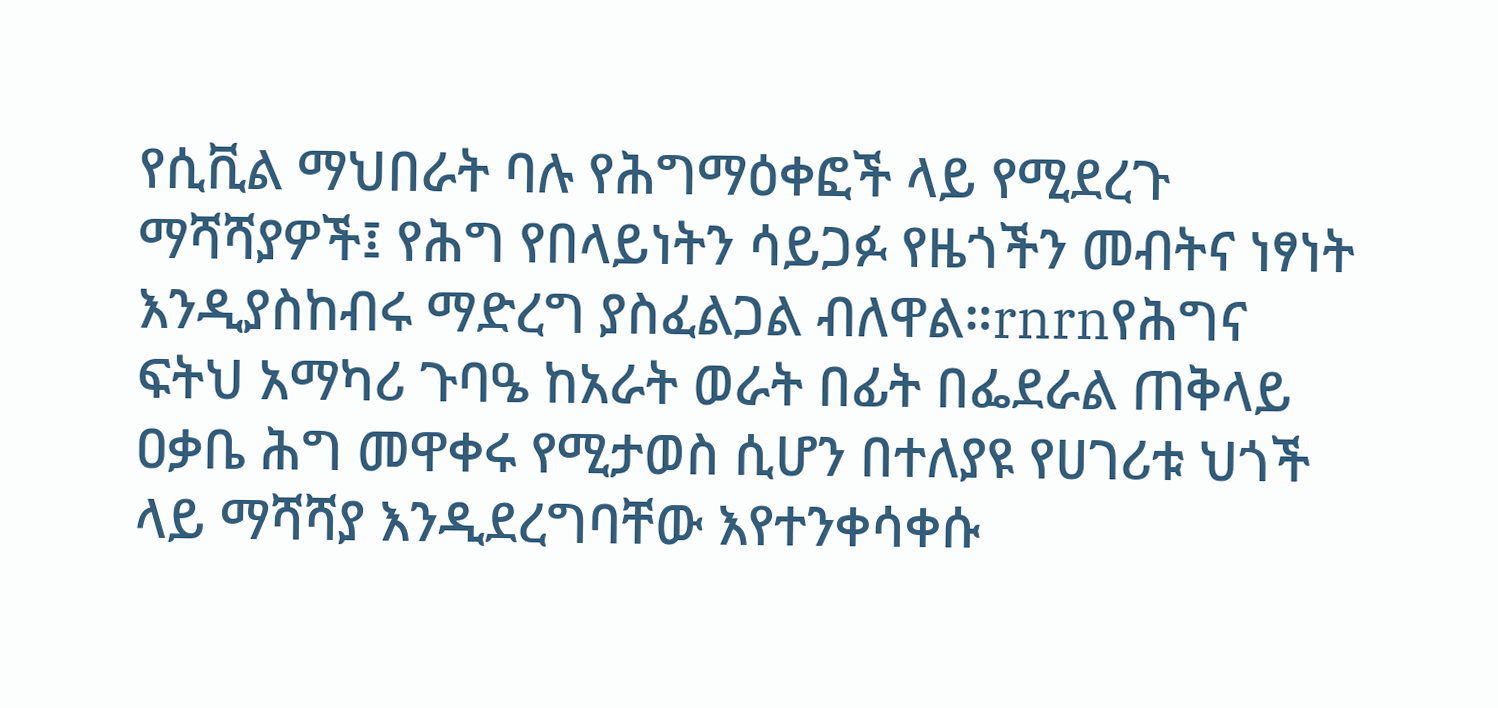የሲቪል ማህበራት ባሉ የሕግማዕቀፎች ላይ የሚደረጉ ማሻሻያዎች፤ የሕግ የበላይነትን ሳይጋፉ የዜጎችን መብትና ነፃነት እንዲያስከብሩ ማድረግ ያስፈልጋል ብለዋል።rnrnየሕግና ፍትህ አማካሪ ጉባዔ ከአራት ወራት በፊት በፌደራል ጠቅላይ ዐቃቤ ሕግ መዋቀሩ የሚታወስ ሲሆን በተለያዩ የሀገሪቱ ህጎች ላይ ማሻሻያ እንዲደረግባቸው እየተንቀሳቀሱ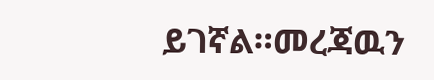ይገኛል።መረጃዉን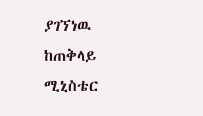ያገኘነዉ ከጠቅላይ ሚኒስቴር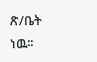ጽ/ቤት ነዉ፡፡